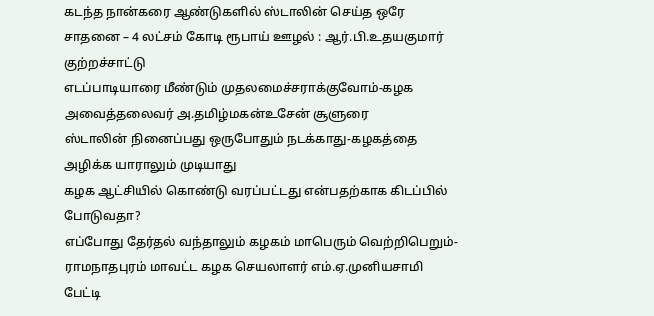கடந்த நான்கரை ஆண்டுகளில் ஸ்டாலின் செய்த ஒரே சாதனை – 4 லட்சம் கோடி ரூபாய் ஊழல் : ஆர்.பி.உதயகுமார் குற்றச்சாட்டு
எடப்பாடியாரை மீண்டும் முதலமைச்சராக்குவோம்-கழக அவைத்தலைவர் அ.தமிழ்மகன்உசேன் சூளுரை
ஸ்டாலின் நினைப்பது ஒருபோதும் நடக்காது-கழகத்தை அழிக்க யாராலும் முடியாது
கழக ஆட்சியில் கொண்டு வரப்பட்டது என்பதற்காக கிடப்பில் போடுவதா?
எப்போது தேர்தல் வந்தாலும் கழகம் மாபெரும் வெற்றிபெறும்-ராமநாதபுரம் மாவட்ட கழக செயலாளர் எம்.ஏ.முனியசாமி பேட்டி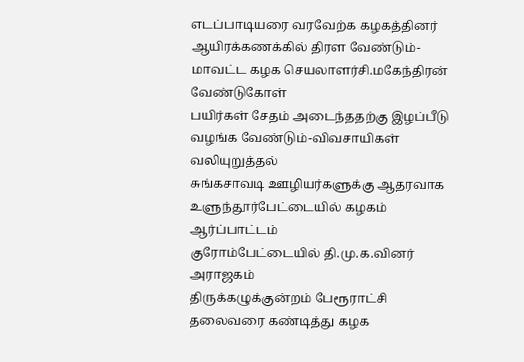எடப்பாடியரை வரவேற்க கழகத்தினர் ஆயிரக்கணக்கில் திரள வேண்டும்-மாவட்ட கழக செயலாளர்சி.மகேந்திரன் வேண்டுகோள்
பயிர்கள் சேதம் அடைந்ததற்கு இழப்பீடு வழங்க வேண்டும்-விவசாயிகள் வலியுறுத்தல்
சுங்கசாவடி ஊழியர்களுக்கு ஆதரவாக உளுந்தூர்பேட்டையில் கழகம் ஆர்ப்பாட்டம்
குரோம்பேட்டையில் தி.மு.க.வினர் அராஜகம்
திருக்கழுக்குன்றம் பேரூராட்சி தலைவரை கண்டித்து கழக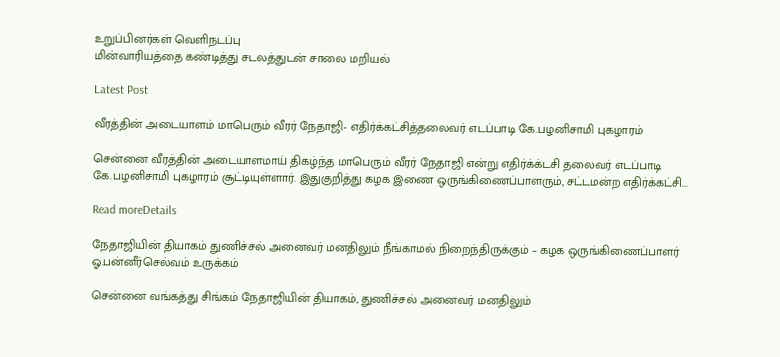உறுப்பினர்கள் வெளிநடப்பு
மின்வாரியத்தை கண்டித்து சடலத்துடன் சாலை மறியல்

Latest Post

வீரத்தின் அடையாளம் மாபெரும் வீரர் நேதாஜி- எதிர்க்கட்சித்தலைவர் எடப்பாடி கே.பழனிசாமி புகழாரம்

சென்னை வீரத்தின் அடையாளமாய் திகழ்ந்த மாபெரும் வீரர் நேதாஜி என்று எதிர்க்க்டசி தலைவர் எடப்பாடி கே.பழனிசாமி புகழாரம் சூட்டியுள்ளார். இதுகுறித்து கழக இணை ஒருங்கிணைப்பாளரும், சட்டமன்ற எதிர்க்கட்சி...

Read moreDetails

நேதாஜியின் தியாகம் துணிச்சல் அனைவர் மனதிலும் நீங்காமல் நிறைந்திருக்கும் – கழக ஒருங்கிணைப்பாளர் ஓ.பன்னீர்செல்வம் உருக்கம்

சென்னை வங்கத்து சிங்கம் நேதாஜியின் தியாகம், துணிச்சல் அனைவர் மனதிலும்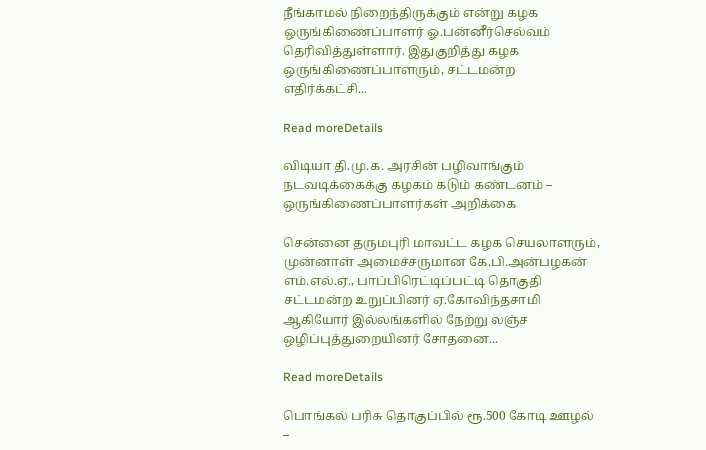நீங்காமல் நிறைந்திருக்கும் என்று கழக ஒருங்கிணைப்பாளர் ஓ.பன்னீர்செல்வம் தெரிவித்துள்ளார். இதுகுறித்து கழக ஒருங்கிணைப்பாளரும், சட்டமன்ற எதிர்க்கட்சி...

Read moreDetails

விடியா தி.மு.க. அரசின் பழிவாங்கும் நடவடிக்கைக்கு கழகம் கடும் கண்டனம் – ஒருங்கிணைப்பாளர்கள் அறிக்கை

சென்னை தருமபுரி மாவட்ட கழக செயலாளரும், முன்னாள் அமைச்சருமான கே.பி.அன்பழகன் எம்.எல்.ஏ., பாப்பிரெட்டிப்பட்டி தொகுதி சட்டமன்ற உறுப்பினர் ஏ.கோவிந்தசாமி ஆகியோர் இல்லங்களில் நேற்று லஞ்ச ஒழிப்புத்துறையினர் சோதனை...

Read moreDetails

பொங்கல் பரிசு தொகுப்பில் ரூ.500 கோடி ஊழல் –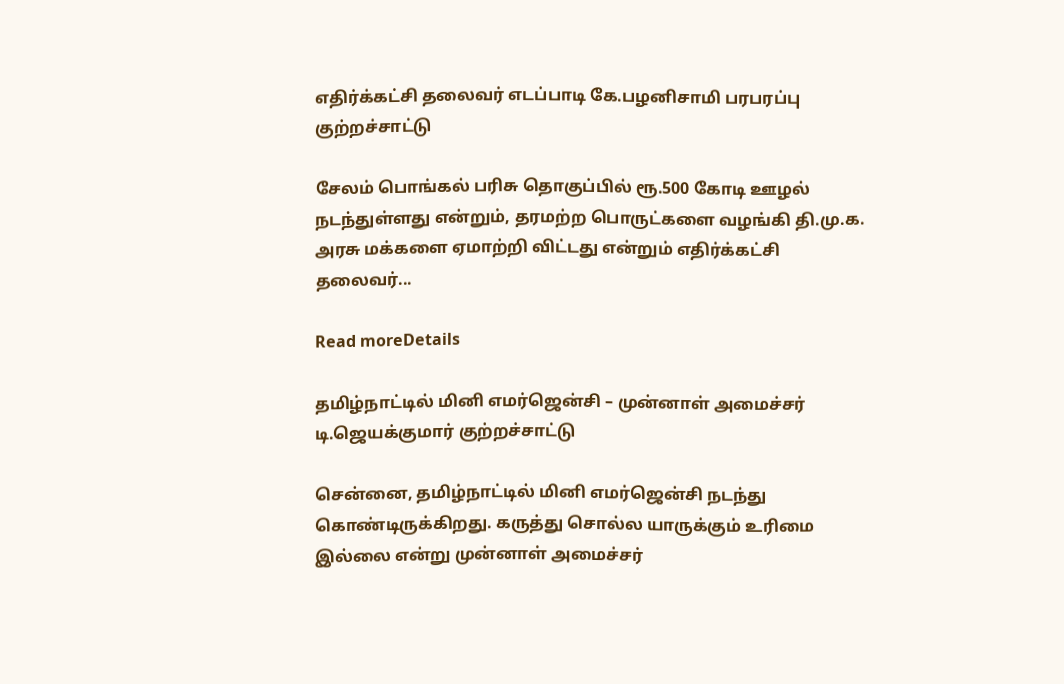எதிர்க்கட்சி தலைவர் எடப்பாடி கே.பழனிசாமி பரபரப்பு குற்றச்சாட்டு

சேலம் பொங்கல் பரிசு தொகுப்பில் ரூ.500 கோடி ஊழல் நடந்துள்ளது என்றும், தரமற்ற பொருட்களை வழங்கி தி.மு.க. அரசு மக்களை ஏமாற்றி விட்டது என்றும் எதிர்க்கட்சி தலைவர்...

Read moreDetails

தமிழ்நாட்டில் மினி எமர்ஜென்சி – முன்னாள் அமைச்சர் டி.ஜெயக்குமார் குற்றச்சாட்டு

சென்னை, தமிழ்நாட்டில் மினி எமர்ஜென்சி நடந்து கொண்டிருக்கிறது. கருத்து சொல்ல யாருக்கும் உரிமை இல்லை என்று முன்னாள் அமைச்சர்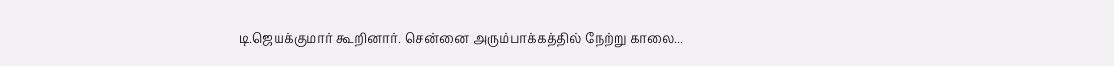டி.ஜெயக்குமார் கூறினார். சென்னை அரும்பாக்கத்தில் நேற்று காலை...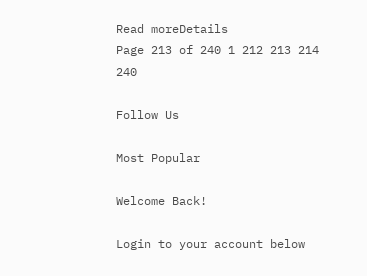Read moreDetails
Page 213 of 240 1 212 213 214 240

Follow Us

Most Popular

Welcome Back!

Login to your account below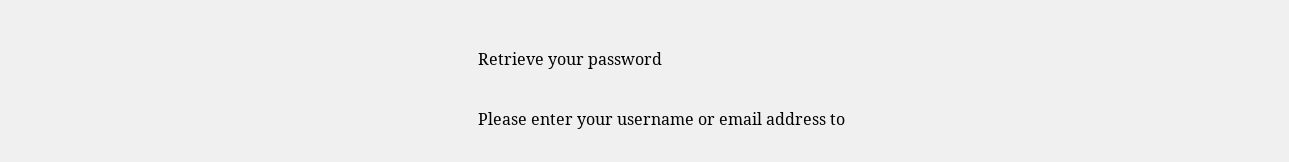Retrieve your password

Please enter your username or email address to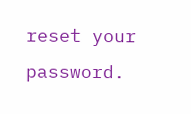reset your password.